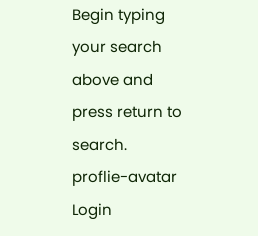Begin typing your search above and press return to search.
proflie-avatar
Login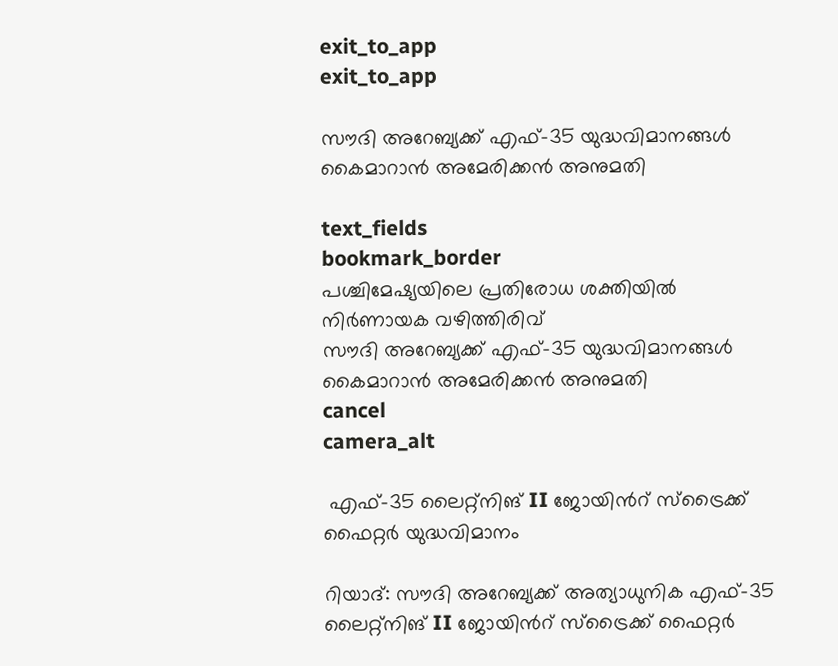exit_to_app
exit_to_app

സൗദി അറേബ്യക്ക് എഫ്-35 യുദ്ധവിമാനങ്ങൾ കൈമാറാൻ അമേരിക്കൻ അനുമതി

text_fields
bookmark_border
പശ്ചിമേഷ്യയിലെ പ്രതിരോധ ശക്തിയിൽ നിർണായക വഴിത്തിരിവ്
സൗദി അറേബ്യക്ക് എഫ്-35 യുദ്ധവിമാനങ്ങൾ കൈമാറാൻ അമേരിക്കൻ അനുമതി
cancel
camera_alt

 എഫ്-35 ലൈറ്റ്‌നിങ് II ജോയിൻറ് സ്ട്രൈക്ക് ഫൈറ്റർ യുദ്ധവിമാനം

റിയാദ്: സൗദി അറേബ്യക്ക് അത്യാധുനിക എഫ്-35 ലൈറ്റ്‌നിങ് II ജോയിൻറ് സ്ട്രൈക്ക് ഫൈറ്റർ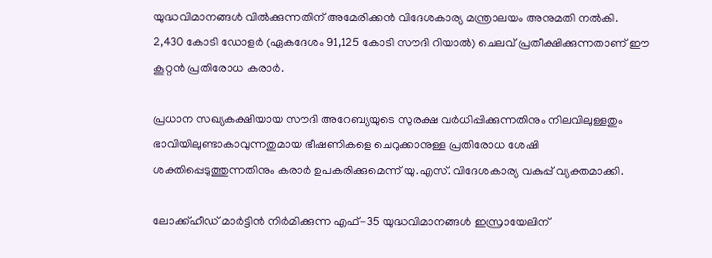യുദ്ധവിമാനങ്ങൾ വിൽക്കുന്നതിന് അമേരിക്കൻ വിദേശകാര്യ മന്ത്രാലയം അനുമതി നൽകി. 2,430 കോടി ഡോളർ (ഏകദേശം 91,125 കോടി സൗദി റിയാൽ) ചെലവ് പ്രതീക്ഷിക്കുന്നതാണ് ഈ കൂറ്റൻ പ്രതിരോധ കരാർ.

പ്രധാന സഖ്യകക്ഷിയായ സൗദി അറേബ്യയുടെ സുരക്ഷ വർധിപ്പിക്കുന്നതിനും നിലവിലുള്ളതും ഭാവിയിലുണ്ടാകാവുന്നതുമായ ഭീഷണികളെ ചെറുക്കാനുള്ള പ്രതിരോധ ശേഷി ശക്തിപ്പെടുത്തുന്നതിനും കരാർ ഉപകരിക്കുമെന്ന് യു.എസ്. വിദേശകാര്യ വകുപ്പ് വ്യക്തമാക്കി.

ലോക്ക്‌ഹീഡ് മാർട്ടിൻ നിർമിക്കുന്ന എഫ്-35 യുദ്ധവിമാനങ്ങൾ ഇസ്രായേലിന്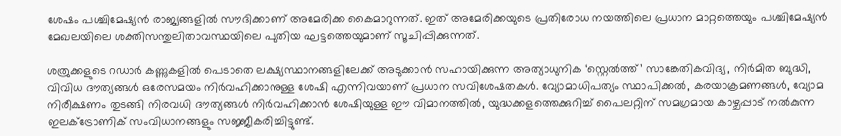ശേഷം പശ്ചിമേഷ്യൻ രാജ്യങ്ങളിൽ സൗദിക്കാണ് അമേരിക്ക കൈമാറുന്നത്. ഇത് അമേരിക്കയുടെ പ്രതിരോധ നയത്തിലെ പ്രധാന മാറ്റത്തെയും പശ്ചിമേഷ്യൻ മേഖലയിലെ ശക്തിസന്തുലിതാവസ്ഥയിലെ പുതിയ ഘട്ടത്തെയുമാണ് സൂചിപ്പിക്കുന്നത്.

ശത്രുക്കളുടെ റഡാർ കണ്ണുകളിൽ പെടാതെ ലക്ഷ്യസ്ഥാനങ്ങളിലേക്ക് അടുക്കാൻ സഹായിക്കുന്ന അത്യാധുനിക ‘സ്റ്റെൽത്ത്’ സാങ്കേതികവിദ്യ, നിർമിത ബുദ്ധി, വിവിധ ദൗത്യങ്ങൾ ഒരേസമയം നിർവഹിക്കാനുള്ള ശേഷി എന്നിവയാണ് പ്രധാന സവിശേഷതകൾ. വ്യോമാധിപത്യം സ്ഥാപിക്കൽ, കരയാക്രമണങ്ങൾ, വ്യോമ നിരീക്ഷണം തുടങ്ങി നിരവധി ദൗത്യങ്ങൾ നിർവഹിക്കാൻ ശേഷിയുള്ള ഈ വിമാനത്തിൽ, യുദ്ധക്കളത്തെക്കുറിച്ച് പൈലറ്റിന് സമഗ്രമായ കാഴ്ചപ്പാട് നൽകുന്ന ഇലക്ട്രോണിക് സംവിധാനങ്ങളും സജ്ജീകരിച്ചിട്ടുണ്ട്.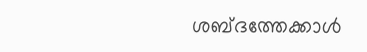ശബ്ദത്തേക്കാൾ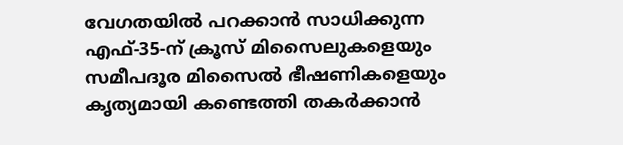വേഗതയിൽ പറക്കാൻ സാധിക്കുന്ന എഫ്-35-ന് ക്രൂസ് മിസൈലുകളെയും സമീപദൂര മിസൈൽ ഭീഷണികളെയും കൃത്യമായി കണ്ടെത്തി തകർക്കാൻ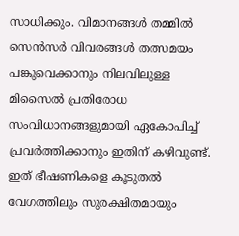സാധിക്കും. വിമാനങ്ങൾ തമ്മിൽ സെൻസർ വിവരങ്ങൾ തത്സമയം പങ്കുവെക്കാനും നിലവിലുള്ള മിസൈൽ പ്രതിരോധ സംവിധാനങ്ങളുമായി ഏകോപിച്ച് പ്രവർത്തിക്കാനും ഇതിന് കഴിവുണ്ട്. ഇത് ഭീഷണികളെ കൂടുതൽ വേഗത്തിലും സുരക്ഷിതമായും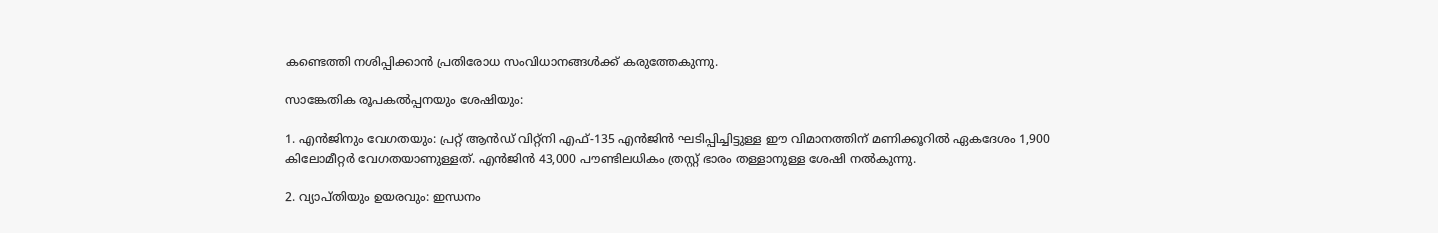കണ്ടെത്തി നശിപ്പിക്കാൻ പ്രതിരോധ സംവിധാനങ്ങൾക്ക് കരുത്തേകുന്നു.

സാങ്കേതിക രൂപകൽപ്പനയും ശേഷിയും:

1. എൻജിനും വേഗതയും: പ്രറ്റ് ആൻഡ് വിറ്റ്‌നി എഫ്-135 എൻജിൻ ഘടിപ്പിച്ചിട്ടുള്ള ഈ വിമാനത്തിന് മണിക്കൂറിൽ ഏകദേശം 1,900 കിലോമീറ്റർ വേഗതയാണുള്ളത്. എൻജിൻ 43,000 പൗണ്ടിലധികം ത്രസ്റ്റ് ഭാരം തള്ളാനുള്ള ശേഷി നൽകുന്നു.

2. വ്യാപ്തിയും ഉയരവും: ഇന്ധനം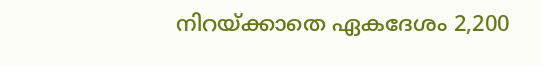നിറയ്ക്കാതെ ഏകദേശം 2,200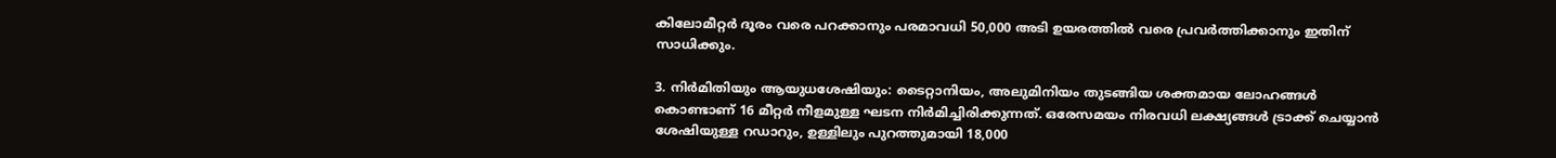കിലോമീറ്റർ ദൂരം വരെ പറക്കാനും പരമാവധി 50,000 അടി ഉയരത്തിൽ വരെ പ്രവർത്തിക്കാനും ഇതിന് സാധിക്കും.

3. നിർമിതിയും ആയുധശേഷിയും: ടൈറ്റാനിയം, അലുമിനിയം തുടങ്ങിയ ശക്തമായ ലോഹങ്ങൾ കൊണ്ടാണ് 16 മീറ്റർ നീളമുള്ള ഘടന നിർമിച്ചിരിക്കുന്നത്. ഒരേസമയം നിരവധി ലക്ഷ്യങ്ങൾ ട്രാക്ക് ചെയ്യാൻ ശേഷിയുള്ള റഡാറും, ഉള്ളിലും പുറത്തുമായി 18,000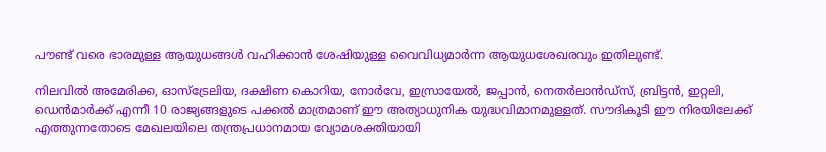പൗണ്ട് വരെ ഭാരമുള്ള ആയുധങ്ങൾ വഹിക്കാൻ ശേഷിയുള്ള വൈവിധ്യമാർന്ന ആയുധശേഖരവും ഇതിലുണ്ട്.

നിലവിൽ അമേരിക്ക, ഓസ്‌ട്രേലിയ, ദക്ഷിണ കൊറിയ, നോർവേ, ഇസ്രായേൽ, ജപ്പാൻ, നെതർലാൻഡ്‌സ്, ബ്രിട്ടൻ, ഇറ്റലി, ഡെൻമാർക്ക് എന്നീ 10 രാജ്യങ്ങളുടെ പക്കൽ മാത്രമാണ് ഈ അത്യാധുനിക യുദ്ധവിമാനമുള്ളത്. സൗദികൂടി ഈ നിരയിലേക്ക് എത്തുന്നതോടെ മേഖലയിലെ തന്ത്രപ്രധാനമായ വ്യോമശക്തിയായി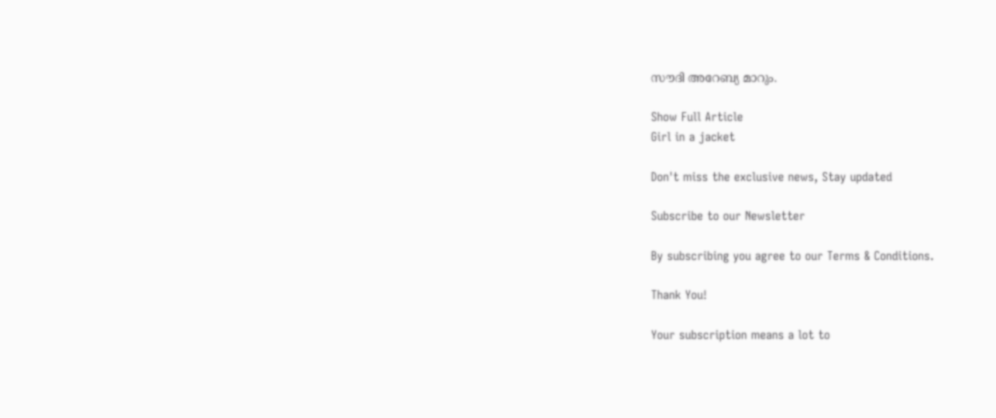സൗദി അറേബ്യ മാറും.

Show Full Article
Girl in a jacket

Don't miss the exclusive news, Stay updated

Subscribe to our Newsletter

By subscribing you agree to our Terms & Conditions.

Thank You!

Your subscription means a lot to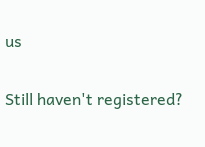us

Still haven't registered?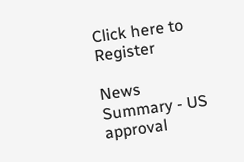Click here to Register

News Summary - US approval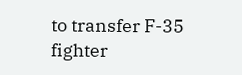to transfer F-35 fighter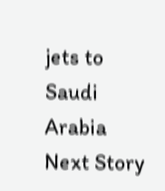jets to Saudi Arabia
Next Story